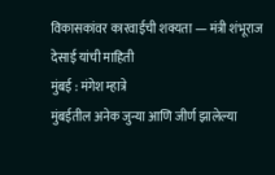विकासकांवर कारवाईची शक्यता — मंत्री शंभूराज देसाई यांची माहिती
मुंबई : मंगेश म्हात्रे
मुंबईतील अनेक जुन्या आणि जीर्ण झालेल्या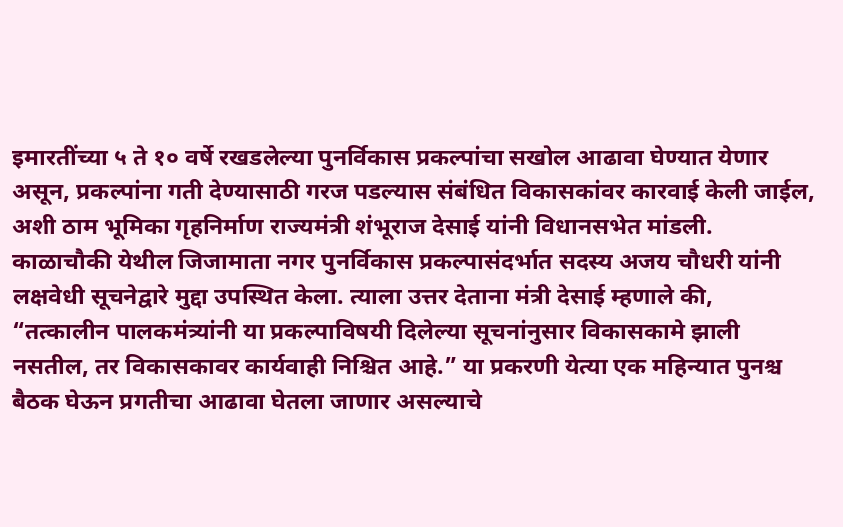इमारतींच्या ५ ते १० वर्षे रखडलेल्या पुनर्विकास प्रकल्पांचा सखोल आढावा घेण्यात येणार असून, प्रकल्पांना गती देण्यासाठी गरज पडल्यास संबंधित विकासकांवर कारवाई केली जाईल, अशी ठाम भूमिका गृहनिर्माण राज्यमंत्री शंभूराज देसाई यांनी विधानसभेत मांडली.
काळाचौकी येथील जिजामाता नगर पुनर्विकास प्रकल्पासंदर्भात सदस्य अजय चौधरी यांनी लक्षवेधी सूचनेद्वारे मुद्दा उपस्थित केला. त्याला उत्तर देताना मंत्री देसाई म्हणाले की, “तत्कालीन पालकमंत्र्यांनी या प्रकल्पाविषयी दिलेल्या सूचनांनुसार विकासकामे झाली नसतील, तर विकासकावर कार्यवाही निश्चित आहे.” या प्रकरणी येत्या एक महिन्यात पुनश्च बैठक घेऊन प्रगतीचा आढावा घेतला जाणार असल्याचे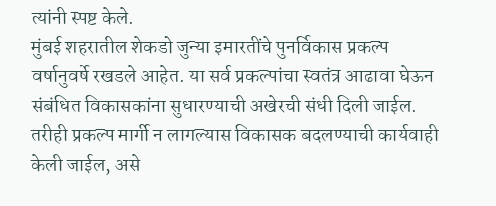त्यांनी स्पष्ट केले.
मुंबई शहरातील शेकडो जुन्या इमारतींचे पुनर्विकास प्रकल्प वर्षानुवर्षे रखडले आहेत. या सर्व प्रकल्पांचा स्वतंत्र आढावा घेऊन संबंधित विकासकांना सुधारण्याची अखेरची संधी दिली जाईल. तरीही प्रकल्प मार्गी न लागल्यास विकासक बदलण्याची कार्यवाही केली जाईल, असे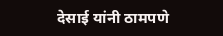देसाई यांनी ठामपणे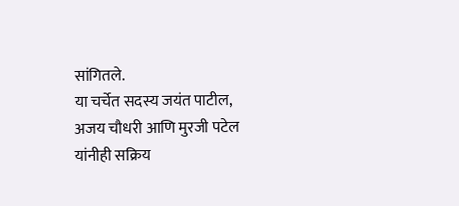सांगितले.
या चर्चेत सदस्य जयंत पाटील, अजय चौधरी आणि मुरजी पटेल यांनीही सक्रिय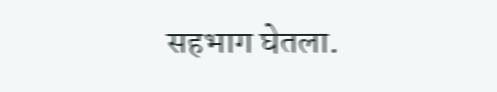सहभाग घेतला.